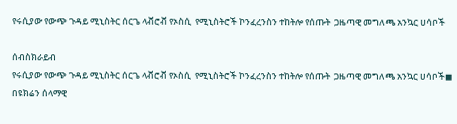የሩሲያው የውጭ ጉዳይ ሚኒስትር ሰርጌ ላቭሮቭ የኦስሲ  የሚኒስትሮች ኮንፈረንስን ተከትሎ የሰጡት  ጋዜጣዊ መግለጫ አንኳር ሀሳቦች

ሰብስክራይብ
የሩሲያው የውጭ ጉዳይ ሚኒስትር ሰርጌ ላቭሮቭ የኦስሲ  የሚኒስትሮች ኮንፈረንስን ተከትሎ የሰጡት  ጋዜጣዊ መግለጫ አንኳር ሀሳቦች◼ በዩክሬን ሰላማዊ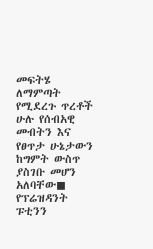መፍትሄ ለማምጣት የሚደረጉ ጥረቶች ሁሉ የሰብአዊ መብትን እና የፀጥታ ሁኔታውን ከግምት ውስጥ ያስገቡ መሆን አለባቸው◼ የፕሬዝዳንት  ፑቲንን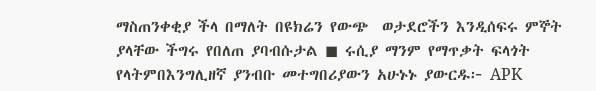ማስጠንቀቂያ ችላ በማለት በዩክሬን የውጭ  ወታደሮችን እንዲሰፍሩ ምኞት ያላቸው ችግሩ የበለጠ ያባብሱታል ◼ ሩሲያ ማንም የማጥቃት ፍላጎት የላትምበእንግሊዘኛ ያንብቡ መተግበሪያውን አሁኑኑ ያውርዱ፦ APK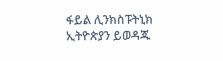ፋይል ሊንክስፑትኒክ ኢትዮጵያን ይወዳጁ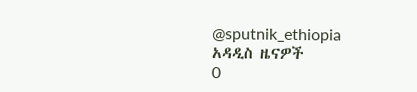@sputnik_ethiopia
አዳዲስ ዜናዎች
0